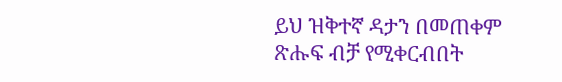ይህ ዝቅተኛ ዳታን በመጠቀም ጽሑፍ ብቻ የሚቀርብበት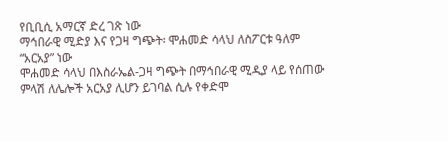የቢቢሲ አማርኛ ድረ ገጽ ነው
ማኅበራዊ ሚድያ እና የጋዛ ግጭት፡ ሞሐመድ ሳላህ ለስፖርቱ ዓለም “አርአያ” ነው
ሞሐመድ ሳላህ በእስራኤል-ጋዛ ግጭት በማኅበራዊ ሚዲያ ላይ የሰጠው ምላሽ ለሌሎች አርአያ ሊሆን ይገባል ሲሉ የቀድሞ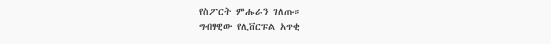የስፖርት ምሑራን ገለጡ።
ግብፃዊው የሊቨርፑል አጥቂ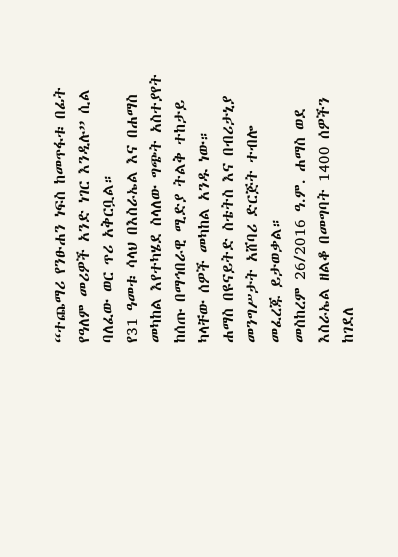“ተጨማሪ የንፁሐን ነፍስ ከመጥፋቱ በፊት የዓለም መሪዎች አንድ ነገር እንዲሉ” ሲል ባለፈው ወር ጥሪ አቅርቧል።
የ31 ዓመቱ ሳላህ በእስራኤል እና በሐማስ መካከል እየተካሄደ ስላለው ግጭት አስተያየት ከሰጡ በማኅበራዊ ሚድያ ትልቅ ተከታይ ካላቸው ሰዎች መካከል አንዱ ነው።
ሐማስ በዩናይትድ ስቴትስ እና በብሪታኒያ መንግሥታት አሸባሪ ድርጅት ተብሎ መፈረጁ ይታወቃል።
መስከረም 26/2016 ዓ.ም. ሐማስ ወደ እስራኤል ዘልቆ በመግባት 1400 ሰዎችን ከገደለ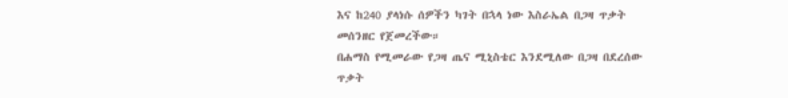እና ከ240 ያላነሱ ሰዎችን ካገት በኋላ ነው እስራኤል በጋዛ ጥቃት መሰንዘር የጀመረችው።
በሐማስ የሚመራው የጋዛ ጤና ሚኒስቴር እንደሚለው በጋዛ በደረሰው ጥቃት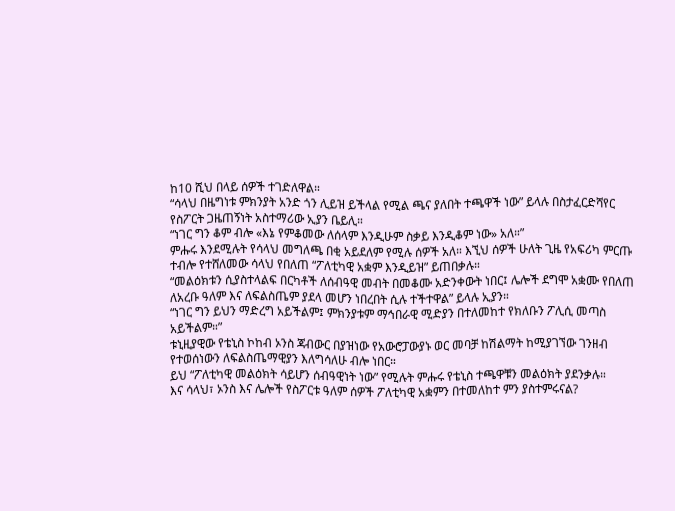ከ10 ሺህ በላይ ሰዎች ተገድለዋል።
“ሳላህ በዜግነቱ ምክንያት አንድ ጎን ሊይዝ ይችላል የሚል ጫና ያለበት ተጫዋች ነው” ይላሉ በስታፈርድሻየር የስፖርት ጋዜጠኝነት አስተማሪው ኢያን ቤይሊ።
“ነገር ግን ቆም ብሎ «እኔ የምቆመው ለሰላም እንዲሁም ስቃይ እንዲቆም ነው» አለ።”
ምሑሩ እንደሚሉት የሳላህ መግለጫ በቂ አይደለም የሚሉ ሰዎች አለ። እኚህ ሰዎች ሁለት ጊዜ የአፍሪካ ምርጡ ተብሎ የተሸለመው ሳላህ የበለጠ “ፖለቲካዊ አቋም እንዲይዝ” ይጠበቃሉ።
“መልዕክቱን ሲያስተላልፍ በርካቶች ለሰብዓዊ መብት በመቆሙ አድንቀውት ነበር፤ ሌሎች ደግሞ አቋሙ የበለጠ ለአረቡ ዓለም እና ለፍልስጤም ያደላ መሆን ነበረበት ሲሉ ተችተዋል” ይላሉ ኢያን።
“ነገር ግን ይህን ማድረግ አይችልም፤ ምክንያቱም ማኅበራዊ ሚድያን በተለመከተ የክለቡን ፖሊሲ መጣስ አይችልም።”
ቱኒዚያዊው የቴኒስ ኮከብ ኦንስ ጃብውር በያዝነው የአውሮፓውያኑ ወር መባቻ ከሽልማት ከሚያገኘው ገንዘብ የተወሰነውን ለፍልስጤማዊያን እለግሳለሁ ብሎ ነበር።
ይህ “ፖለቲካዊ መልዕክት ሳይሆን ሰብዓዊነት ነው” የሚሉት ምሑሩ የቴኒስ ተጫዋቹን መልዕክት ያደንቃሉ።
እና ሳላህ፣ ኦንስ እና ሌሎች የስፖርቱ ዓለም ሰዎች ፖለቲካዊ አቋምን በተመለከተ ምን ያስተምሩናል?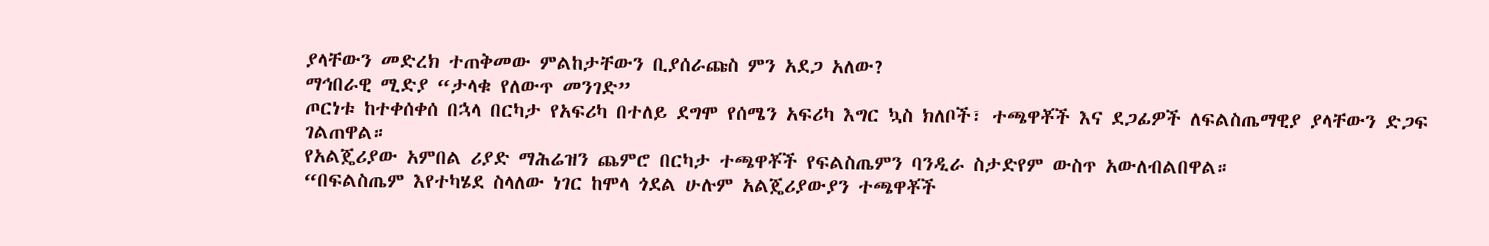ያላቸውን መድረክ ተጠቅመው ምልከታቸውን ቢያሰራጩስ ምን አደጋ አለው?
ማኅበራዊ ሚድያ “ታላቁ የለውጥ መንገድ”
ጦርነቱ ከተቀሰቀሰ በኋላ በርካታ የአፍሪካ በተለይ ደግሞ የሰሜን አፍሪካ እግር ኳስ ክለቦች፣ ተጫዋቾች እና ደጋፊዎች ለፍልስጤማዊያ ያላቸውን ድጋፍ ገልጠዋል።
የአልጄሪያው አምበል ሪያድ ማሕሬዝን ጨምሮ በርካታ ተጫዋቾች የፍልስጤምን ባንዲራ ስታድየም ውስጥ አውለብልበዋል።
“በፍልስጤም እየተካሄደ ስላለው ነገር ከሞላ ጎደል ሁሉም አልጄሪያውያን ተጫዋቾች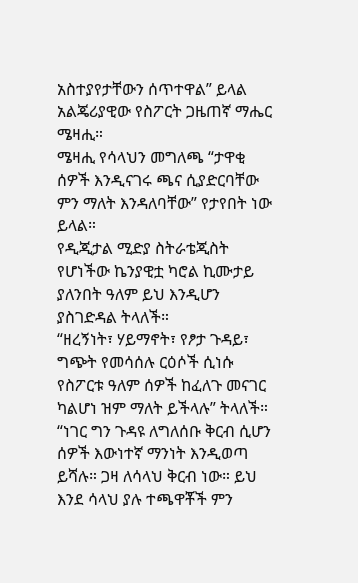አስተያየታቸውን ሰጥተዋል” ይላል አልጄሪያዊው የስፖርት ጋዜጠኛ ማሔር ሜዛሒ።
ሜዛሒ የሳላህን መግለጫ “ታዋቂ ሰዎች እንዲናገሩ ጫና ሲያድርባቸው ምን ማለት እንዳለባቸው” የታየበት ነው ይላል።
የዲጂታል ሚድያ ስትራቴጂስት የሆነችው ኬንያዊቷ ካሮል ኪሙታይ ያለንበት ዓለም ይህ እንዲሆን ያስገድዳል ትላለች።
“ዘረኝነት፣ ሃይማኖት፣ የፆታ ጉዳይ፣ ግጭት የመሳሰሉ ርዕሶች ሲነሱ የስፖርቱ ዓለም ሰዎች ከፈለጉ መናገር ካልሆነ ዝም ማለት ይችላሉ” ትላለች።
“ነገር ግን ጉዳዩ ለግለሰቡ ቅርብ ሲሆን ሰዎች እውነተኛ ማንነት እንዲወጣ ይሻሉ። ጋዛ ለሳላህ ቅርብ ነው። ይህ እንደ ሳላህ ያሉ ተጫዋቾች ምን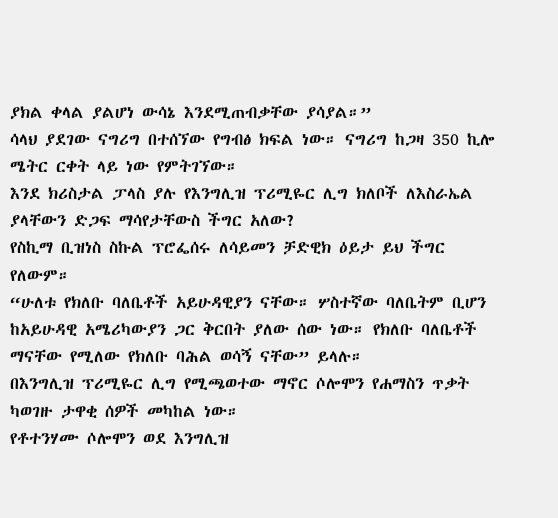ያክል ቀላል ያልሆነ ውሳኔ እንደሚጠብቃቸው ያሳያል።”
ሳላህ ያደገው ናግሪግ በተሰኘው የግብፅ ክፍል ነው። ናግሪግ ከጋዛ 350 ኪሎ ሜትር ርቀት ላይ ነው የምትገኘው።
እንደ ክሪስታል ፓላስ ያሉ የእንግሊዝ ፕሪሚዬር ሊግ ክለቦች ለእስራኤል ያላቸውን ድጋፍ ማሳየታቸውስ ችግር አለው?
የስኪማ ቢዝነስ ስኩል ፕሮፌሰሩ ለሳይመን ቻድዊክ ዕይታ ይህ ችግር የለውም።
“ሁለቱ የክለቡ ባለቤቶች አይሁዳዊያን ናቸው። ሦስተኛው ባለቤትም ቢሆን ከአይሁዳዊ አሜሪካውያን ጋር ቅርበት ያለው ሰው ነው። የክለቡ ባለቤቶች ማናቸው የሚለው የክለቡ ባሕል ወሳኝ ናቸው” ይላሉ።
በእንግሊዝ ፕሪሚዬር ሊግ የሚጫወተው ማኖር ሶሎሞን የሐማስን ጥቃት ካወገዙ ታዋቂ ሰዎች መካከል ነው።
የቶተንሃሙ ሶሎሞን ወደ እንግሊዝ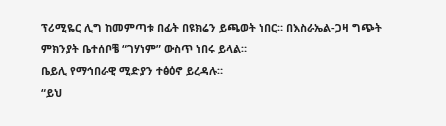ፕሪሚዬር ሊግ ከመምጣቱ በፊት በዩክሬን ይጫወት ነበር። በእስራኤል-ጋዛ ግጭት ምክንያት ቤተሰቦቼ “ገሃነም” ውስጥ ነበሩ ይላል።
ቤይሊ የማኅበራዊ ሚድያን ተፅዕኖ ይረዳሉ።
“ይህ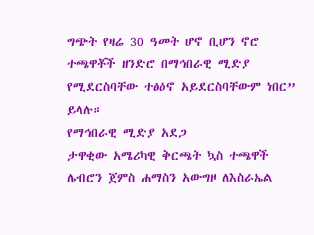ግጭት የዛሬ 30 ዓመት ሆኖ ቢሆን ኖሮ ተጫዋቾች ዘንድሮ በማኅበራዊ ሚድያ የሚደርስባቸው ተፅዕኖ አይደርስባቸውም ነበር” ይላሉ።
የማኅበራዊ ሚድያ አደጋ
ታዋቂው አሜሪካዊ ቅርጫት ኳስ ተጫዋች ሌብሮን ጀምስ ሐማስን አውግዞ ለእስራኤል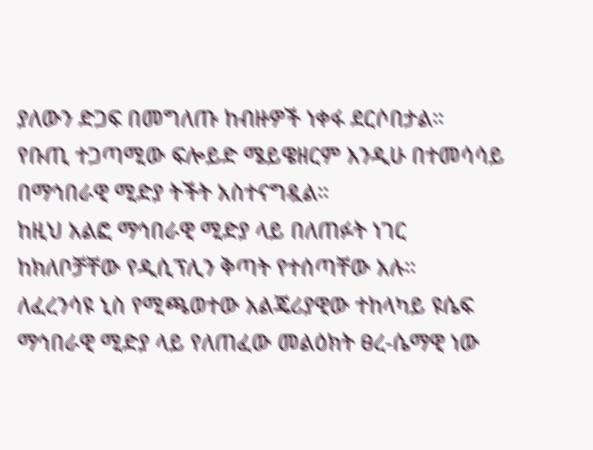ያለውን ድጋፍ በመግለጡ ከብዙዎች ነቀፋ ደርሶበታል።
የቡጢ ተጋጣሚው ፍሎይድ ሜይዌዘርም እንዲሁ በተመሳሳይ በማኅበራዊ ሚድያ ትችት አስተናግዷል።
ከዚህ አልፎ ማኅበራዊ ሚድያ ላይ በለጠፉት ነገር ከክለቦቻቸው የዲሲፕሊን ቅጣት የተሰጣቸው አሉ።
ለፈረንሳዩ ኒስ የሚጫወተው አልጄሪያዊው ተከላካይ ዩሴፍ ማኅበራዊ ሚድያ ላይ የለጠፈው መልዕክት ፀረ-ሴማዊ ነው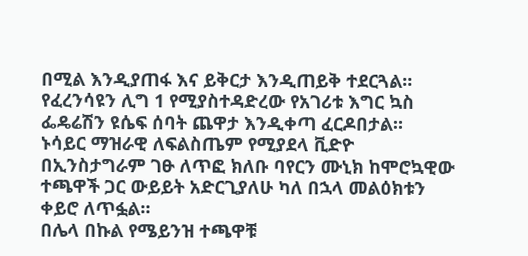በሚል እንዲያጠፋ እና ይቅርታ እንዲጠይቅ ተደርጓል።
የፈረንሳዩን ሊግ 1 የሚያስተዳድረው የአገሪቱ እግር ኳስ ፌዴሬሽን ዩሴፍ ሰባት ጨዋታ እንዲቀጣ ፈርዶበታል።
ኑሳይር ማዝራዊ ለፍልስጤም የሚያደላ ቪድዮ በኢንስታግራም ገፁ ለጥፎ ክለቡ ባየርን ሙኒክ ከሞሮኳዊው ተጫዋች ጋር ውይይት አድርጊያለሁ ካለ በኋላ መልዕክቱን ቀይሮ ለጥፏል።
በሌላ በኩል የሜይንዝ ተጫዋቹ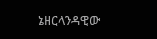ኔዘርላንዳዊው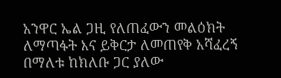አንዋር ኤል ጋዚ የለጠፈውን መልዕክት ለማጣፋት እና ይቅርታ ለመጠየቅ አሻፈረኝ በማለቱ ከክለቡ ጋር ያለው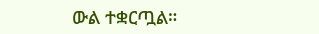ውል ተቋርጧል።